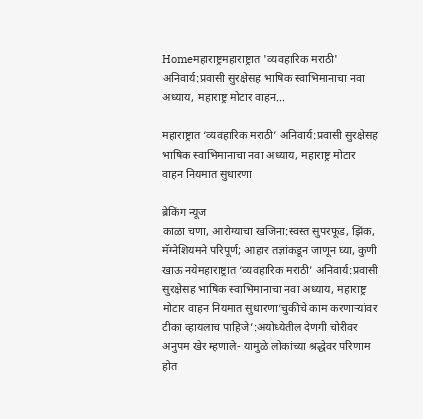Homeमहाराष्ट्रमहाराष्ट्रात 'व्यवहारिक मराठी' अनिवार्य:प्रवासी सुरक्षेसह भाषिक स्वाभिमानाचा नवा अध्याय, महाराष्ट्र मोटार वाहन...

महाराष्ट्रात ‘व्यवहारिक मराठी’ अनिवार्य:प्रवासी सुरक्षेसह भाषिक स्वाभिमानाचा नवा अध्याय, महाराष्ट्र मोटार वाहन नियमात सुधारणा

ब्रेकिंग न्यूज
काळा चणा, आरोग्याचा खजिना:स्वस्त सुपरफूड, झिंक, मॅग्नेशियमने परिपूर्ण; आहार तज्ञांकडून जाणून घ्या, कुणी खाऊ नयेमहाराष्ट्रात ‘व्यवहारिक मराठी’ अनिवार्य:प्रवासी सुरक्षेसह भाषिक स्वाभिमानाचा नवा अध्याय, महाराष्ट्र मोटार वाहन नियमात सुधारणा‘चुकीचे काम करणाऱ्यांवर टीका व्हायलाच पाहिजे’:अयोध्येतील देणगी चोरीवर अनुपम खेर म्हणाले- यामुळे लोकांच्या श्रद्धेवर परिणाम होत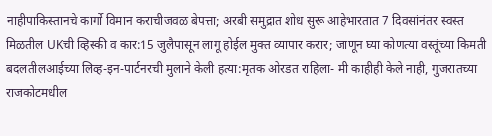नाहीपाकिस्तानचे कार्गो विमान कराचीजवळ बेपत्ता; अरबी समुद्रात शोध सुरू आहेभारतात 7 दिवसांनंतर स्वस्त मिळतील UKची व्हिस्की व कार:15 जुलैपासून लागू होईल मुक्त व्यापार करार; जाणून घ्या कोणत्या वस्तूंच्या किमती बदलतीलआईच्या लिव्ह-इन-पार्टनरची मुलाने केली हत्या:मृतक ओरडत राहिला- मी काहीही केले नाही, गुजरातच्या राजकोटमधील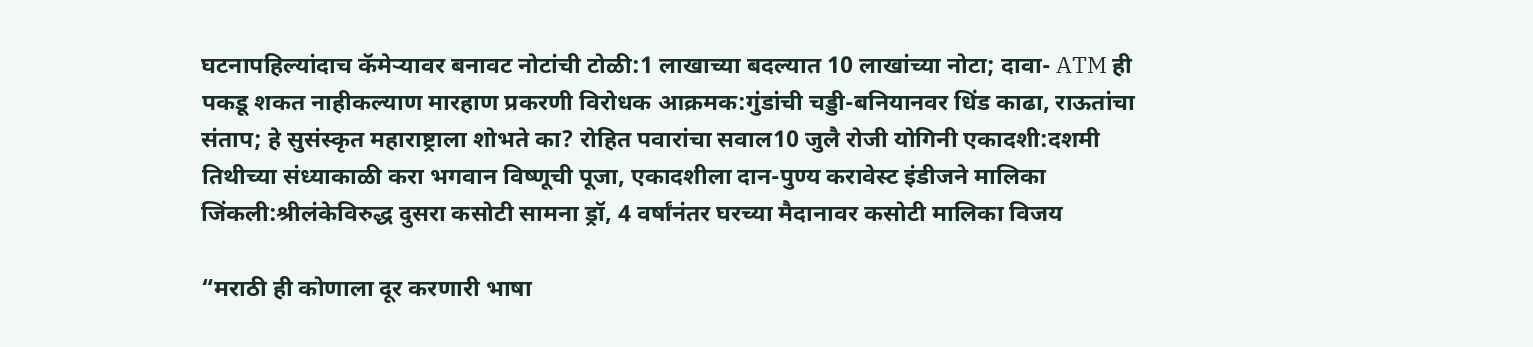घटनापहिल्यांदाच कॅमेऱ्यावर बनावट नोटांची टोळी:1 लाखाच्या बदल्यात 10 लाखांच्या नोटा; दावा- ATM ही पकडू शकत नाहीकल्याण मारहाण प्रकरणी विरोधक आक्रमक:गुंडांची चड्डी-बनियानवर धिंड काढा, राऊतांचा संताप; हे सुसंस्कृत महाराष्ट्राला शोभते का? रोहित पवारांचा सवाल10 जुलै रोजी योगिनी एकादशी:दशमी तिथीच्या संध्याकाळी करा भगवान विष्णूची पूजा, एकादशीला दान-पुण्य करावेस्ट इंडीजने मालिका जिंकली:श्रीलंकेविरुद्ध दुसरा कसोटी सामना ड्रॉ, 4 वर्षांनंतर घरच्या मैदानावर कसोटी मालिका विजय

“मराठी ही कोणाला दूर करणारी भाषा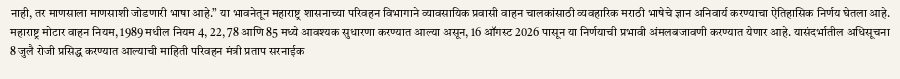नाही, तर माणसाला माणसाशी जोडणारी भाषा आहे.” या भावनेतून महाराष्ट्र शासनाच्या परिवहन विभागाने व्यावसायिक प्रवासी वाहन चालकांसाठी व्यवहारिक मराठी भाषेचे ज्ञान अनिवार्य करण्याचा ऐतिहासिक निर्णय घेतला आहे. महाराष्ट्र मोटार वाहन नियम, 1989 मधील नियम 4, 22, 78 आणि 85 मध्ये आवश्यक सुधारणा करण्यात आल्या असून, 16 ऑगस्ट 2026 पासून या निर्णयाची प्रभावी अंमलबजावणी करण्यात येणार आहे. यासंदर्भातील अधिसूचना 8 जुलै रोजी प्रसिद्ध करण्यात आल्याची माहिती परिवहन मंत्री प्रताप सरनाईक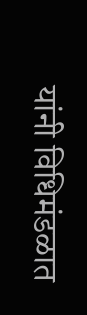यांनी विधिमंडळात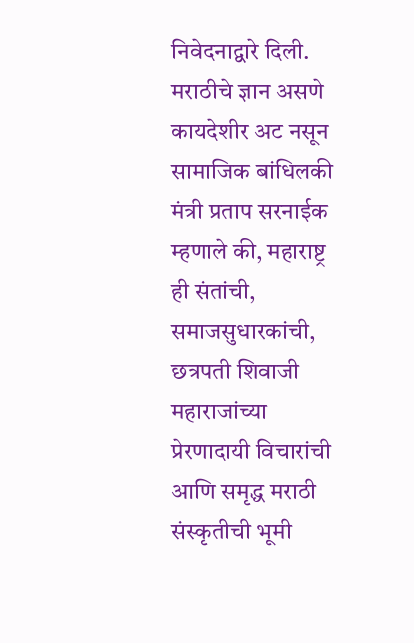निवेदनाद्वारे दिली. मराठीचे ज्ञान असणे कायदेशीर अट नसून सामाजिक बांधिलकी मंत्री प्रताप सरनाईक म्हणाले की, महाराष्ट्र ही संतांची, समाजसुधारकांची, छत्रपती शिवाजी महाराजांच्या प्रेरणादायी विचारांची आणि समृद्ध मराठी संस्कृतीची भूमी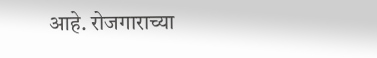आहे. रोजगाराच्या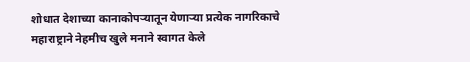शोधात देशाच्या कानाकोपऱ्यातून येणाऱ्या प्रत्येक नागरिकाचे महाराष्ट्राने नेहमीच खुले मनाने स्वागत केले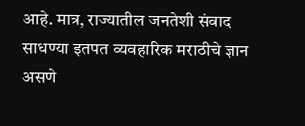आहे. मात्र, राज्यातील जनतेशी संवाद साधण्या इतपत व्यवहारिक मराठीचे ज्ञान असणे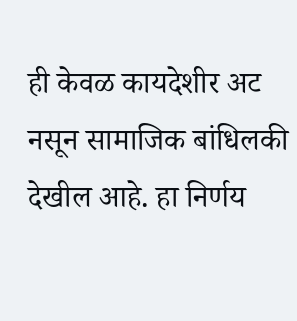ही केवळ कायदेशीर अट नसून सामाजिक बांधिलकी देखील आहे. हा निर्णय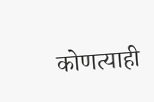कोणत्याही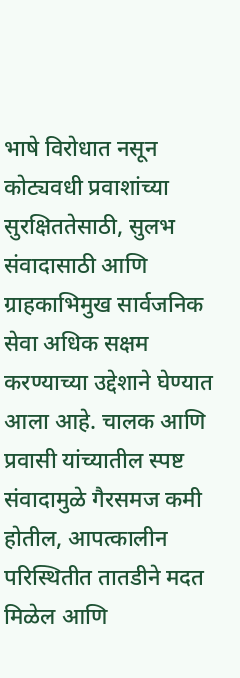भाषे विरोधात नसून कोट्यवधी प्रवाशांच्या सुरक्षिततेसाठी, सुलभ संवादासाठी आणि ग्राहकाभिमुख सार्वजनिक सेवा अधिक सक्षम करण्याच्या उद्देशाने घेण्यात आला आहे. चालक आणि प्रवासी यांच्यातील स्पष्ट संवादामुळे गैरसमज कमी होतील, आपत्कालीन परिस्थितीत तातडीने मदत मिळेल आणि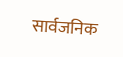सार्वजनिक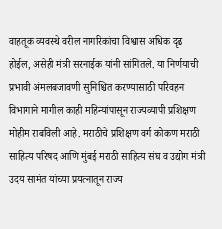वाहतूक व्यवस्थे वरील नागरिकांचा विश्वास अधिक दृढ होईल, असेही मंत्री सरनाईक यांनी सांगितले. या निर्णयाची प्रभावी अंमलबजावणी सुनिश्चित करण्यासाठी परिवहन विभागाने मागील काही महिन्यांपासून राज्यव्यापी प्रशिक्षण मोहीम राबविली आहे. मराठीचे प्रशिक्षण वर्ग कोकण मराठी साहित्य परिषद आणि मुंबई मराठी साहित्य संघ व उद्योग मंत्री उदय सामंत यांच्या प्रयत्नातून राज्य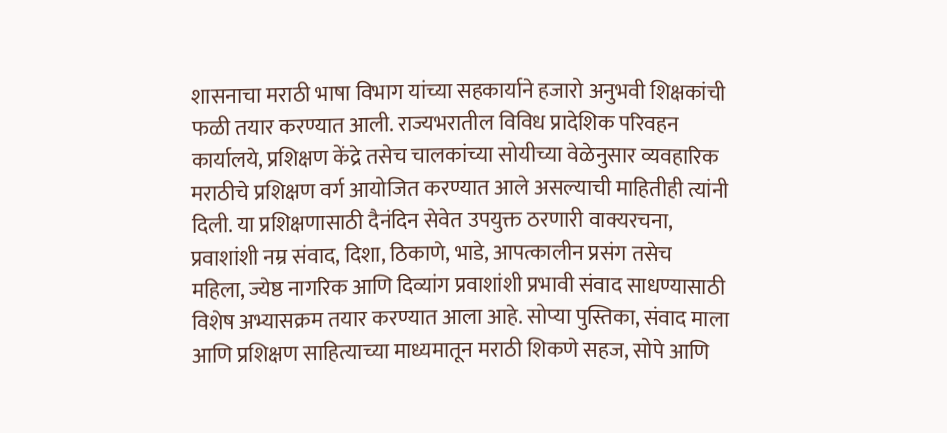शासनाचा मराठी भाषा विभाग यांच्या सहकार्याने हजारो अनुभवी शिक्षकांची फळी तयार करण्यात आली. राज्यभरातील विविध प्रादेशिक परिवहन कार्यालये, प्रशिक्षण केंद्रे तसेच चालकांच्या सोयीच्या वेळेनुसार व्यवहारिक मराठीचे प्रशिक्षण वर्ग आयोजित करण्यात आले असल्याची माहितीही त्यांनी दिली. या प्रशिक्षणासाठी दैनंदिन सेवेत उपयुक्त ठरणारी वाक्यरचना, प्रवाशांशी नम्र संवाद, दिशा, ठिकाणे, भाडे, आपत्कालीन प्रसंग तसेच महिला, ज्येष्ठ नागरिक आणि दिव्यांग प्रवाशांशी प्रभावी संवाद साधण्यासाठी विशेष अभ्यासक्रम तयार करण्यात आला आहे. सोप्या पुस्तिका, संवाद माला आणि प्रशिक्षण साहित्याच्या माध्यमातून मराठी शिकणे सहज, सोपे आणि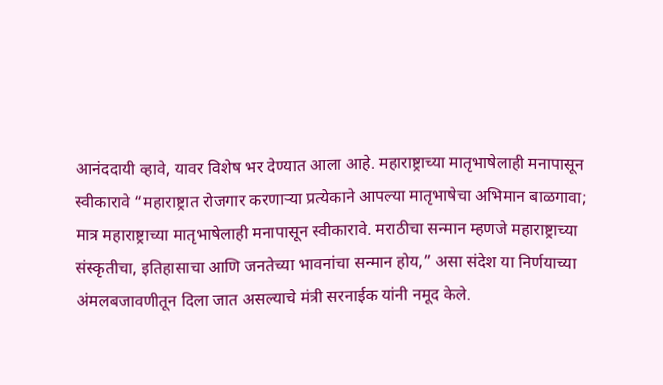आनंददायी व्हावे, यावर विशेष भर देण्यात आला आहे. महाराष्ट्राच्या मातृभाषेलाही मनापासून स्वीकारावे “महाराष्ट्रात रोजगार करणाऱ्या प्रत्येकाने आपल्या मातृभाषेचा अभिमान बाळगावा; मात्र महाराष्ट्राच्या मातृभाषेलाही मनापासून स्वीकारावे. मराठीचा सन्मान म्हणजे महाराष्ट्राच्या संस्कृतीचा, इतिहासाचा आणि जनतेच्या भावनांचा सन्मान होय,” असा संदेश या निर्णयाच्या अंमलबजावणीतून दिला जात असल्याचे मंत्री सरनाईक यांनी नमूद केले.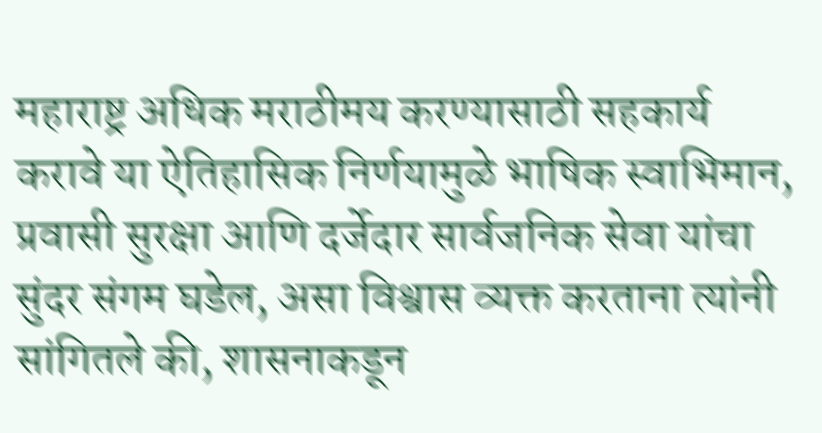महाराष्ट्र अधिक मराठीमय करण्यासाठी सहकार्य करावे या ऐतिहासिक निर्णयामुळे भाषिक स्वाभिमान, प्रवासी सुरक्षा आणि दर्जेदार सार्वजनिक सेवा यांचा सुंदर संगम घडेल, असा विश्वास व्यक्त करताना त्यांनी सांगितले की, शासनाकडून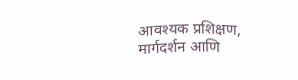आवश्यक प्रशिक्षण, मार्गदर्शन आणि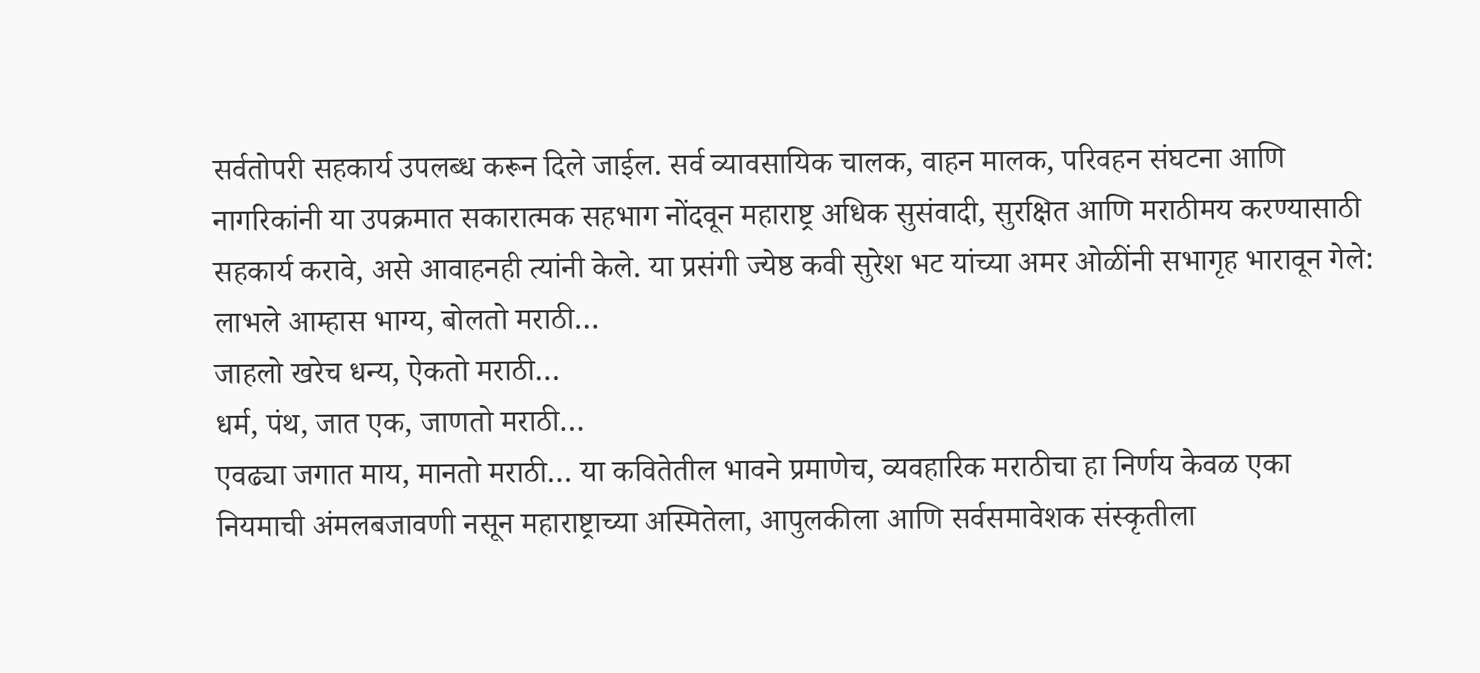सर्वतोपरी सहकार्य उपलब्ध करून दिले जाईल. सर्व व्यावसायिक चालक, वाहन मालक, परिवहन संघटना आणि नागरिकांनी या उपक्रमात सकारात्मक सहभाग नोंदवून महाराष्ट्र अधिक सुसंवादी, सुरक्षित आणि मराठीमय करण्यासाठी सहकार्य करावे, असे आवाहनही त्यांनी केले. या प्रसंगी ज्येष्ठ कवी सुरेश भट यांच्या अमर ओळींनी सभागृह भारावून गेले: लाभले आम्हास भाग्य, बोलतो मराठी…
जाहलो खरेच धन्य, ऐकतो मराठी…
धर्म, पंथ, जात एक, जाणतो मराठी…
एवढ्या जगात माय, मानतो मराठी… या कवितेतील भावने प्रमाणेच, व्यवहारिक मराठीचा हा निर्णय केवळ एका नियमाची अंमलबजावणी नसून महाराष्ट्राच्या अस्मितेला, आपुलकीला आणि सर्वसमावेशक संस्कृतीला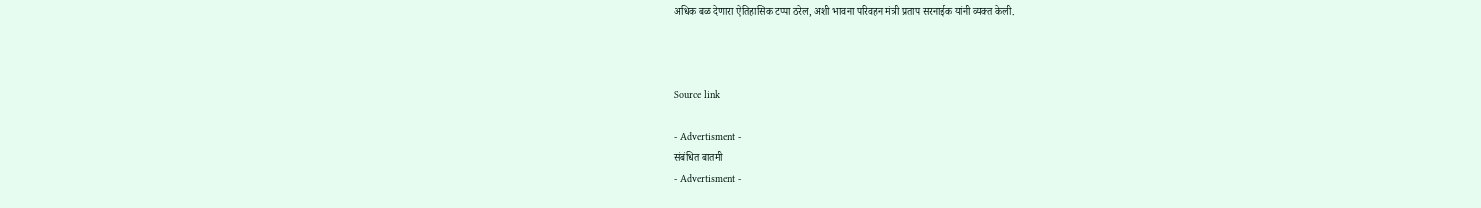अधिक बळ देणारा ऐतिहासिक टप्पा ठरेल, अशी भावना परिवहन मंत्री प्रताप सरनाईक यांनी व्यक्त केली.



Source link

- Advertisment -
संबंधित बातमी
- Advertisment -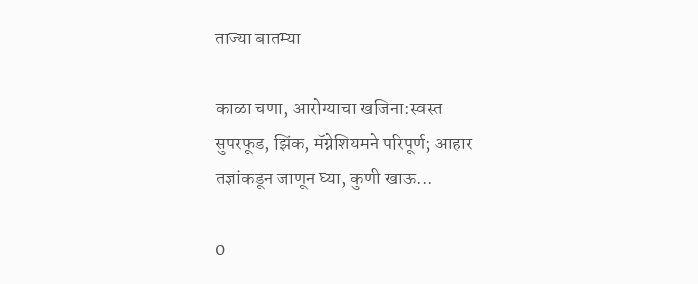ताज्या बातम्या

काळा चणा, आरोग्याचा खजिना:स्वस्त सुपरफूड, झिंक, मॅग्नेशियमने परिपूर्ण; आहार तज्ञांकडून जाणून घ्या, कुणी खाऊ...

0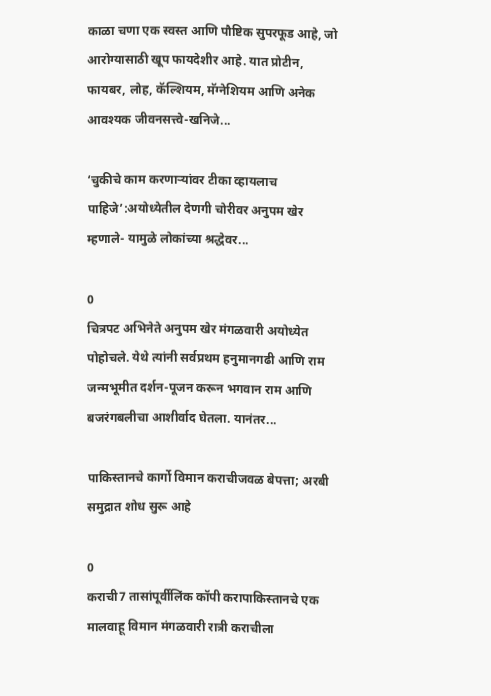काळा चणा एक स्वस्त आणि पौष्टिक सुपरफूड आहे, जो आरोग्यासाठी खूप फायदेशीर आहे. यात प्रोटीन, फायबर, लोह, कॅल्शियम, मॅग्नेशियम आणि अनेक आवश्यक जीवनसत्त्वे-खनिजे...

‘चुकीचे काम करणाऱ्यांवर टीका व्हायलाच पाहिजे’:अयोध्येतील देणगी चोरीवर अनुपम खेर म्हणाले- यामुळे लोकांच्या श्रद्धेवर...

0
चित्रपट अभिनेते अनुपम खेर मंगळवारी अयोध्येत पोहोचले. येथे त्यांनी सर्वप्रथम हनुमानगढी आणि राम जन्मभूमीत दर्शन-पूजन करून भगवान राम आणि बजरंगबलीचा आशीर्वाद घेतला. यानंतर...

पाकिस्तानचे कार्गो विमान कराचीजवळ बेपत्ता; अरबी समुद्रात शोध सुरू आहे

0
कराची7 तासांपूर्वीलिंक कॉपी करापाकिस्तानचे एक मालवाहू विमान मंगळवारी रात्री कराचीला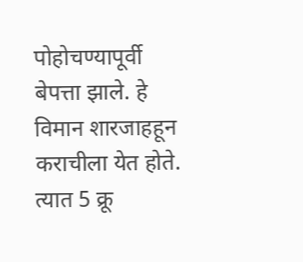पोहोचण्यापूर्वी बेपत्ता झाले. हे विमान शारजाहहून कराचीला येत होते. त्यात 5 क्रू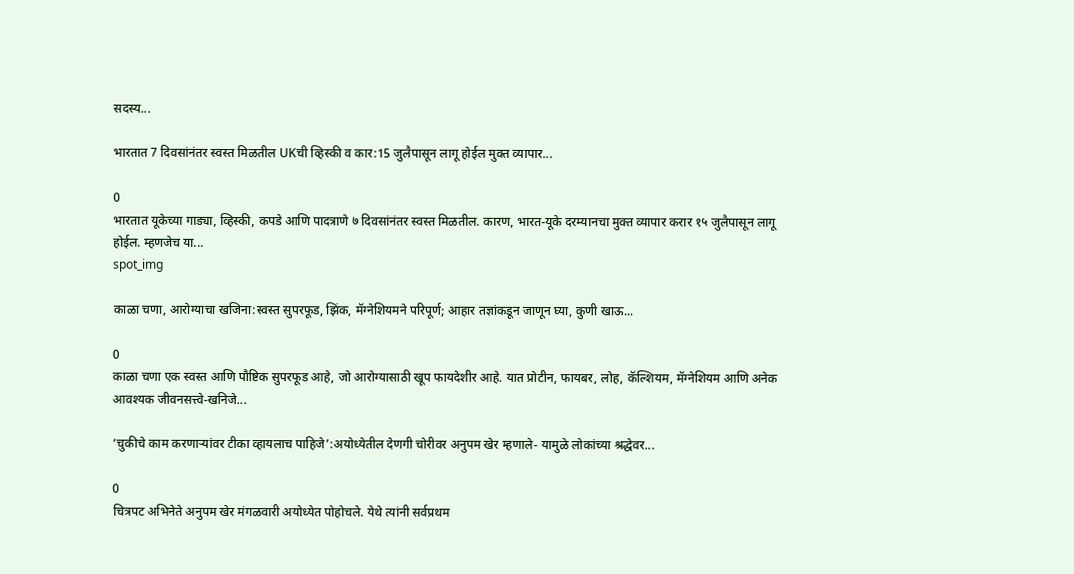सदस्य...

भारतात 7 दिवसांनंतर स्वस्त मिळतील UKची व्हिस्की व कार:15 जुलैपासून लागू होईल मुक्त व्यापार...

0
भारतात यूकेच्या गाड्या, व्हिस्की, कपडे आणि पादत्राणे ७ दिवसांनंतर स्वस्त मिळतील. कारण, भारत-यूके दरम्यानचा मुक्त व्यापार करार १५ जुलैपासून लागू होईल. म्हणजेच या...
spot_img

काळा चणा, आरोग्याचा खजिना:स्वस्त सुपरफूड, झिंक, मॅग्नेशियमने परिपूर्ण; आहार तज्ञांकडून जाणून घ्या, कुणी खाऊ...

0
काळा चणा एक स्वस्त आणि पौष्टिक सुपरफूड आहे, जो आरोग्यासाठी खूप फायदेशीर आहे. यात प्रोटीन, फायबर, लोह, कॅल्शियम, मॅग्नेशियम आणि अनेक आवश्यक जीवनसत्त्वे-खनिजे...

‘चुकीचे काम करणाऱ्यांवर टीका व्हायलाच पाहिजे’:अयोध्येतील देणगी चोरीवर अनुपम खेर म्हणाले- यामुळे लोकांच्या श्रद्धेवर...

0
चित्रपट अभिनेते अनुपम खेर मंगळवारी अयोध्येत पोहोचले. येथे त्यांनी सर्वप्रथम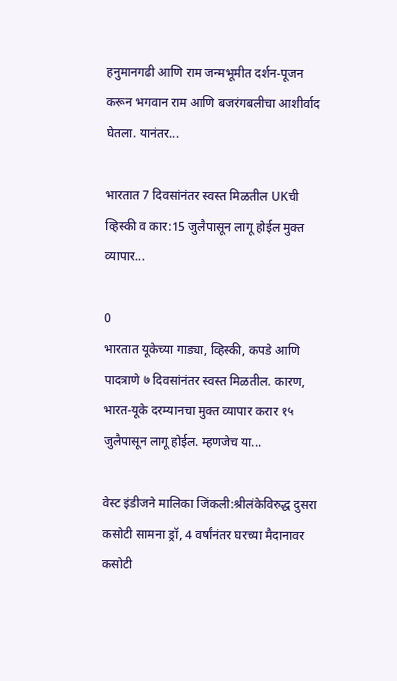हनुमानगढी आणि राम जन्मभूमीत दर्शन-पूजन करून भगवान राम आणि बजरंगबलीचा आशीर्वाद घेतला. यानंतर...

भारतात 7 दिवसांनंतर स्वस्त मिळतील UKची व्हिस्की व कार:15 जुलैपासून लागू होईल मुक्त व्यापार...

0
भारतात यूकेच्या गाड्या, व्हिस्की, कपडे आणि पादत्राणे ७ दिवसांनंतर स्वस्त मिळतील. कारण, भारत-यूके दरम्यानचा मुक्त व्यापार करार १५ जुलैपासून लागू होईल. म्हणजेच या...

वेस्ट इंडीजने मालिका जिंकली:श्रीलंकेविरुद्ध दुसरा कसोटी सामना ड्रॉ, 4 वर्षांनंतर घरच्या मैदानावर कसोटी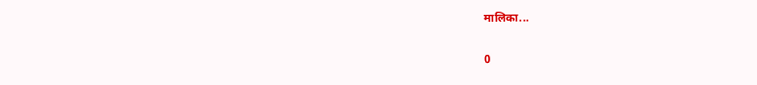मालिका...

0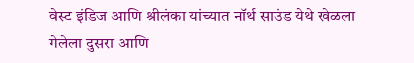वेस्ट इंडिज आणि श्रीलंका यांच्यात नॉर्थ साउंड येथे खेळला गेलेला दुसरा आणि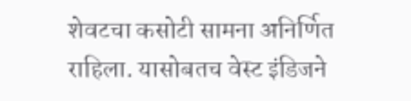शेवटचा कसोटी सामना अनिर्णित राहिला. यासोबतच वेस्ट इंडिजने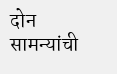दोन सामन्यांची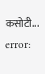कसोटी...
error: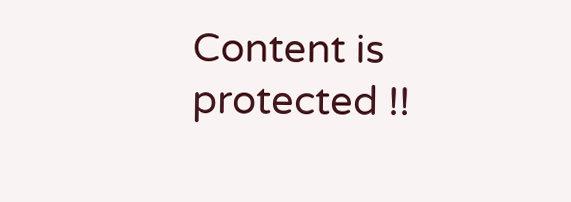Content is protected !!